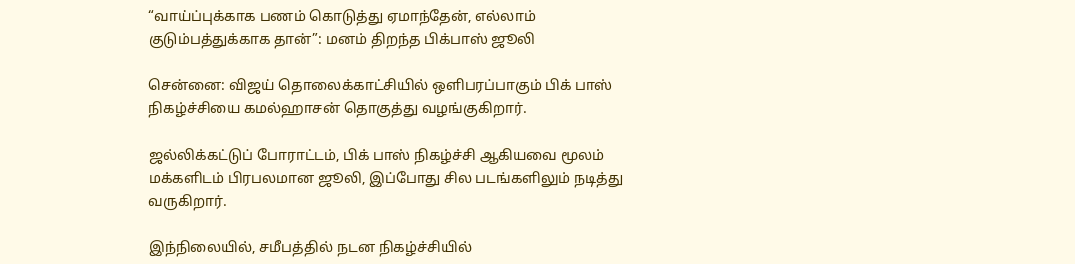“வாய்ப்புக்காக பணம் கொடுத்து ஏமாந்தேன், எல்லாம் குடும்பத்துக்காக தான்”: மனம் திறந்த பிக்பாஸ் ஜூலி

சென்னை: விஜய் தொலைக்காட்சியில் ஒளிபரப்பாகும் பிக் பாஸ் நிகழ்ச்சியை கமல்ஹாசன் தொகுத்து வழங்குகிறார்.

ஜல்லிக்கட்டுப் போராட்டம், பிக் பாஸ் நிகழ்ச்சி ஆகியவை மூலம் மக்களிடம் பிரபலமான ஜூலி, இப்போது சில படங்களிலும் நடித்து வருகிறார்.

இந்நிலையில், சமீபத்தில் நடன நிகழ்ச்சியில்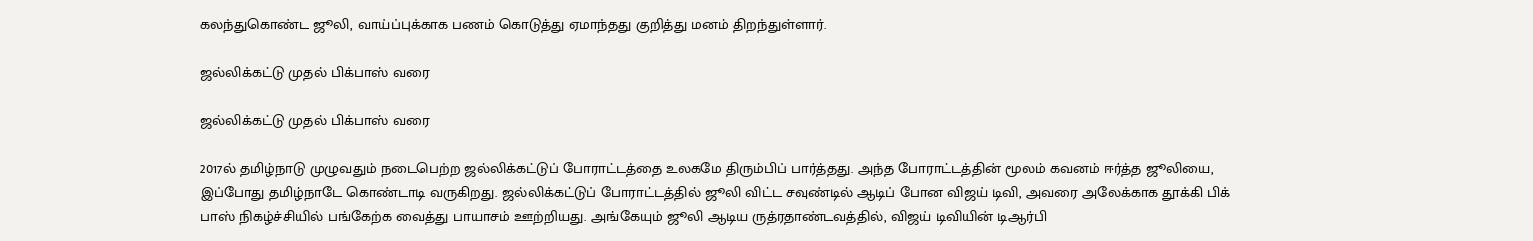கலந்துகொண்ட ஜூலி, வாய்ப்புக்காக பணம் கொடுத்து ஏமாந்தது குறித்து மனம் திறந்துள்ளார்.

ஜல்லிக்கட்டு முதல் பிக்பாஸ் வரை

ஜல்லிக்கட்டு முதல் பிக்பாஸ் வரை

2017ல் தமிழ்நாடு முழுவதும் நடைபெற்ற ஜல்லிக்கட்டுப் போராட்டத்தை உலகமே திரும்பிப் பார்த்தது. அந்த போராட்டத்தின் மூலம் கவனம் ஈர்த்த ஜூலியை, இப்போது தமிழ்நாடே கொண்டாடி வருகிறது. ஜல்லிக்கட்டுப் போராட்டத்தில் ஜூலி விட்ட சவுண்டில் ஆடிப் போன விஜய் டிவி, அவரை அலேக்காக தூக்கி பிக் பாஸ் நிகழ்ச்சியில் பங்கேற்க வைத்து பாயாசம் ஊற்றியது. அங்கேயும் ஜூலி ஆடிய ருத்ரதாண்டவத்தில், விஜய் டிவியின் டிஆர்பி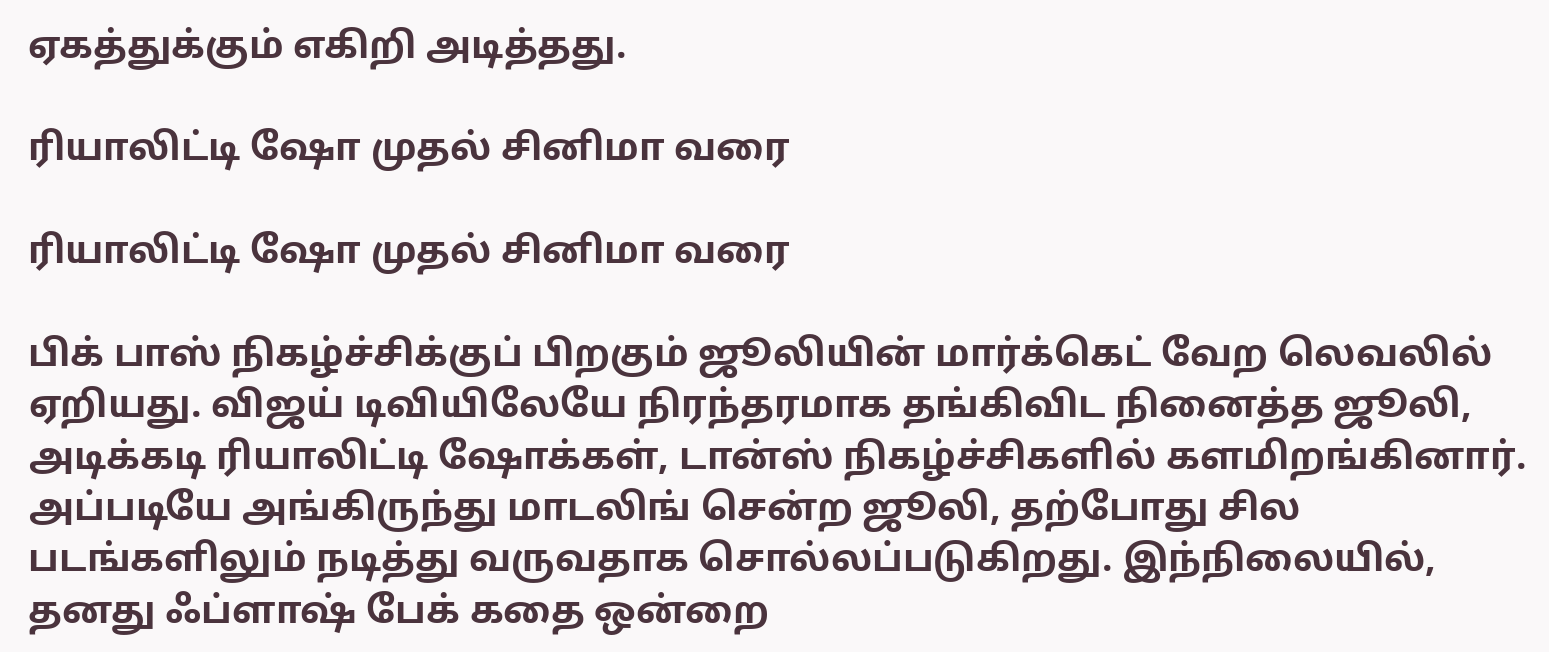ஏகத்துக்கும் எகிறி அடித்தது.

ரியாலிட்டி ஷோ முதல் சினிமா வரை

ரியாலிட்டி ஷோ முதல் சினிமா வரை

பிக் பாஸ் நிகழ்ச்சிக்குப் பிறகும் ஜூலியின் மார்க்கெட் வேற லெவலில் ஏறியது. விஜய் டிவியிலேயே நிரந்தரமாக தங்கிவிட நினைத்த ஜூலி, அடிக்கடி ரியாலிட்டி ஷோக்கள், டான்ஸ் நிகழ்ச்சிகளில் களமிறங்கினார். அப்படியே அங்கிருந்து மாடலிங் சென்ற ஜூலி, தற்போது சில படங்களிலும் நடித்து வருவதாக சொல்லப்படுகிறது. இந்நிலையில், தனது ஃப்ளாஷ் பேக் கதை ஒன்றை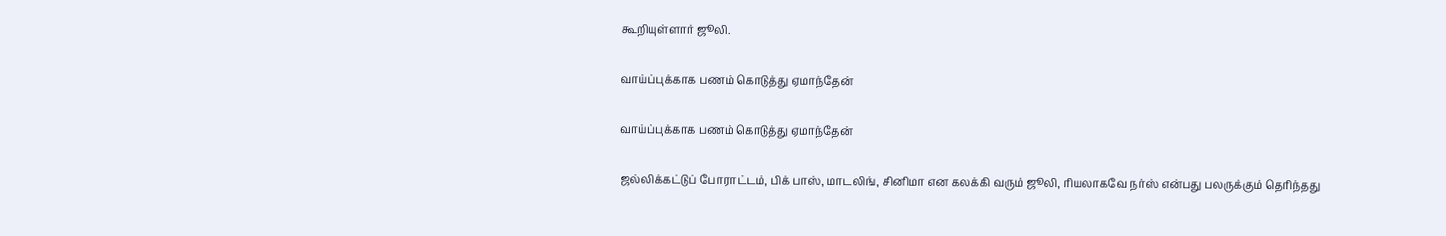கூறியுள்ளார் ஜூலி.

வாய்ப்புக்காக பணம் கொடுத்து ஏமாந்தேன்

வாய்ப்புக்காக பணம் கொடுத்து ஏமாந்தேன்

ஜல்லிக்கட்டுப் போராட்டம், பிக் பாஸ், மாடலிங், சினிமா என கலக்கி வரும் ஜூலி, ரியலாகவே நர்ஸ் என்பது பலருக்கும் தெரிந்தது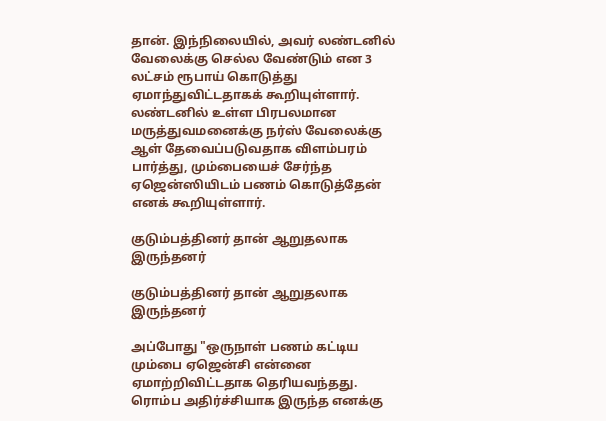தான். இந்நிலையில், அவர் லண்டனில் வேலைக்கு செல்ல வேண்டும் என 3 லட்சம் ரூபாய் கொடுத்து ஏமாந்துவிட்டதாகக் கூறியுள்ளார். லண்டனில் உள்ள பிரபலமான மருத்துவமனைக்கு நர்ஸ் வேலைக்கு ஆள் தேவைப்படுவதாக விளம்பரம் பார்த்து, மும்பையைச் சேர்ந்த ஏஜென்ஸியிடம் பணம் கொடுத்தேன் எனக் கூறியுள்ளார்.

குடும்பத்தினர் தான் ஆறுதலாக இருந்தனர்

குடும்பத்தினர் தான் ஆறுதலாக இருந்தனர்

அப்போது "ஒருநாள் பணம் கட்டிய மும்பை ஏஜென்சி என்னை ஏமாற்றிவிட்டதாக தெரியவந்தது. ரொம்ப அதிர்ச்சியாக இருந்த எனக்கு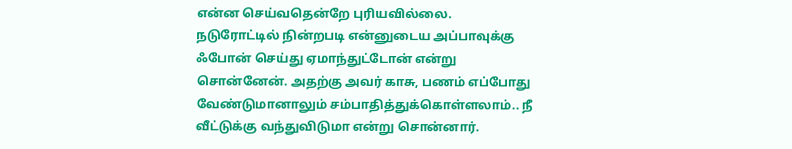என்ன செய்வதென்றே புரியவில்லை. நடுரோட்டில் நின்றபடி என்னுடைய அப்பாவுக்கு ஃபோன் செய்து ஏமாந்துட்டோன் என்று சொன்னேன். அதற்கு அவர் காசு, பணம் எப்போது வேண்டுமானாலும் சம்பாதித்துக்கொள்ளலாம்.. நீ வீட்டுக்கு வந்துவிடுமா என்று சொன்னார்.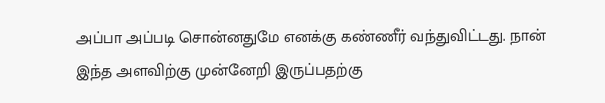அப்பா அப்படி சொன்னதுமே எனக்கு கண்ணீர் வந்துவிட்டது. நான் இந்த அளவிற்கு முன்னேறி இருப்பதற்கு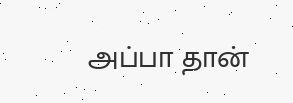அப்பா தான்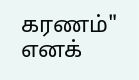கரணம்" எனக்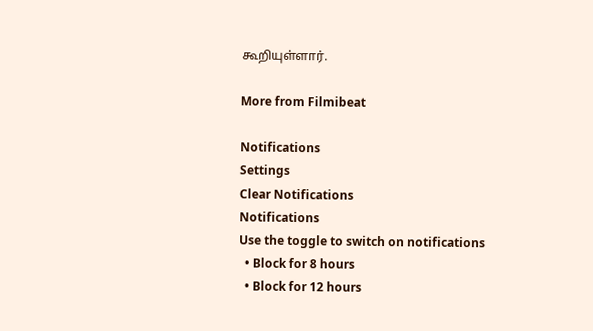கூறியுள்ளார்.

More from Filmibeat

Notifications
Settings
Clear Notifications
Notifications
Use the toggle to switch on notifications
  • Block for 8 hours
  • Block for 12 hours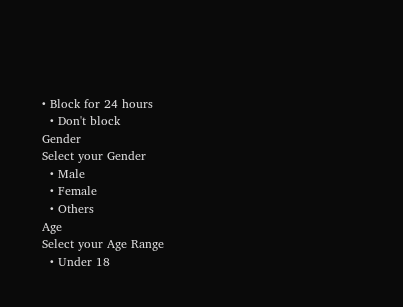• Block for 24 hours
  • Don't block
Gender
Select your Gender
  • Male
  • Female
  • Others
Age
Select your Age Range
  • Under 18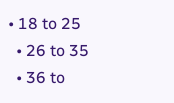• 18 to 25
  • 26 to 35
  • 36 to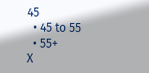45
  • 45 to 55
  • 55+
X